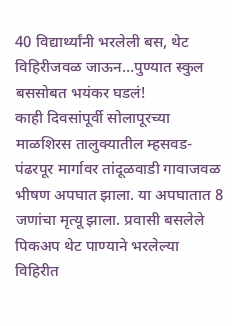40 विद्यार्थ्यांनी भरलेली बस, थेट विहिरीजवळ जाऊन…पुण्यात स्कुल बससोबत भयंकर घडलं!
काही दिवसांपूर्वी सोलापूरच्या माळशिरस तालुक्यातील म्हसवड-पंढरपूर मार्गावर तांदूळवाडी गावाजवळ भीषण अपघात झाला. या अपघातात 8 जणांचा मृत्यू झाला. प्रवासी बसलेले पिकअप थेट पाण्याने भरलेल्या विहिरीत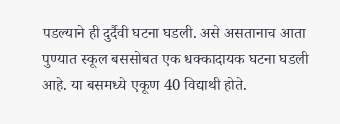पडल्याने ही दुर्दैवी घटना घडली. असे असतानाच आता पुण्यात स्कूल बससोबत एक धक्कादायक घटना घडली आहे. या बसमध्ये एकूण 40 विद्याथी होते.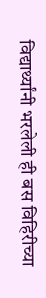विद्यार्थ्यांनी भरलेली ही बस विहिरीच्या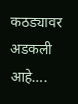कठड्यावर अडकली आहे….